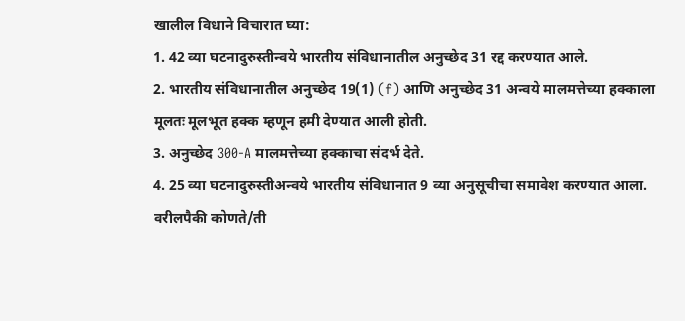खालील विधाने विचारात घ्या:
1. 42 व्या घटनादुरुस्तीन्वये भारतीय संविधानातील अनुच्छेद 31 रद्द करण्यात आले.
2. भारतीय संविधानातील अनुच्छेद 19(1) (f) आणि अनुच्छेद 31 अन्वये मालमत्तेच्या हक्काला मूलतः मूलभूत हक्क म्हणून हमी देण्यात आली होती.
3. अनुच्छेद 300-A मालमत्तेच्या हक्काचा संदर्भ देते.
4. 25 व्या घटनादुरुस्तीअन्वये भारतीय संविधानात 9 व्या अनुसूचीचा समावेश करण्यात आला.
वरीलपैकी कोणते/ती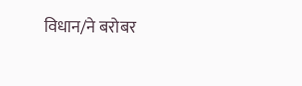विधान/ने बरोबर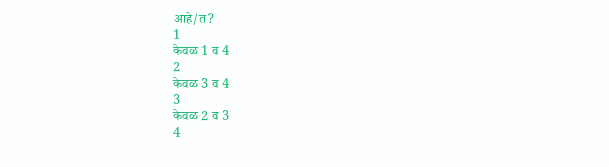आहे/त?
1
केवळ 1 व 4
2
केवळ 3 व 4
3
केवळ 2 व 3
4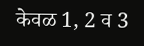केवळ 1, 2 व 3